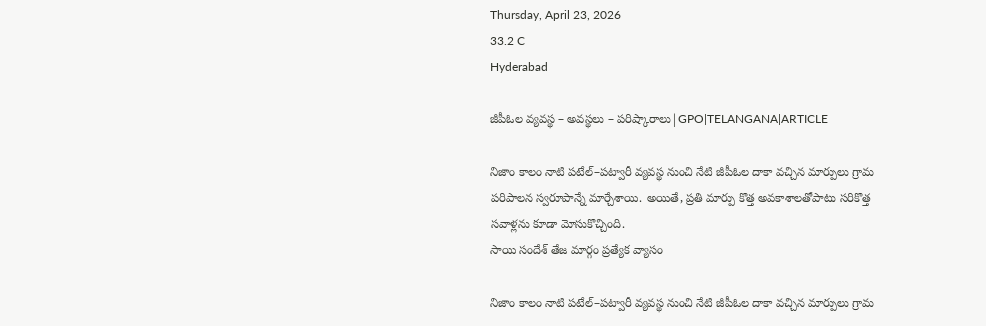Thursday, April 23, 2026
33.2 C
Hyderabad

జీపీఓల వ్యవస్థ – అవస్థలు – పరిష్కారాలు|GPO|TELANGANA|ARTICLE

నిజాం కాలం నాటి పటేల్–పట్వారీ వ్యవస్థ నుంచి నేటి జీపీఓల దాకా వచ్చిన మార్పులు గ్రామ పరిపాలన స్వరూపాన్నే మార్చేశాయి. అయితే, ప్రతి మార్పు కొత్త అవకాశాలతోపాటు సరికొత్త సవాళ్లను కూడా మోసుకొచ్చింది.
సాయి సందేశ్ తేజ మార్గం ప్రత్యేక వ్యాసం

నిజాం కాలం నాటి పటేల్–పట్వారీ వ్యవస్థ నుంచి నేటి జీపీఓల దాకా వచ్చిన మార్పులు గ్రామ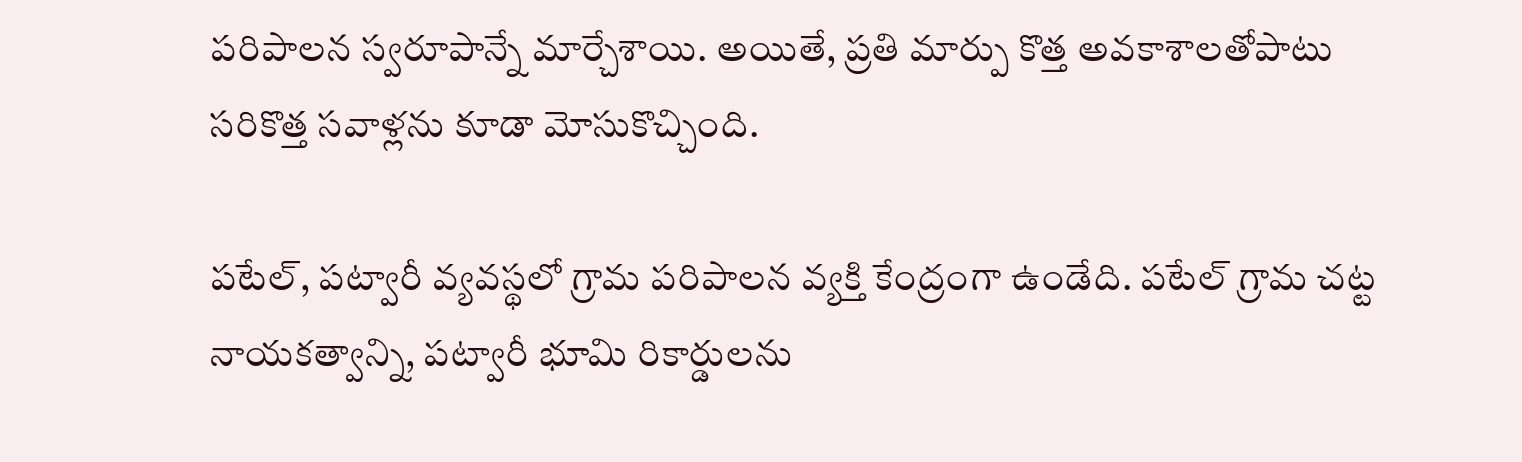పరిపాలన స్వరూపాన్నే మార్చేశాయి. అయితే, ప్రతి మార్పు కొత్త అవకాశాలతోపాటు సరికొత్త సవాళ్లను కూడా మోసుకొచ్చింది.

పటేల్, పట్వారీ వ్యవస్థలో గ్రామ పరిపాలన వ్యక్తి కేంద్రంగా ఉండేది. పటేల్ గ్రామ చట్ట నాయకత్వాన్ని, పట్వారీ భూమి రికార్డులను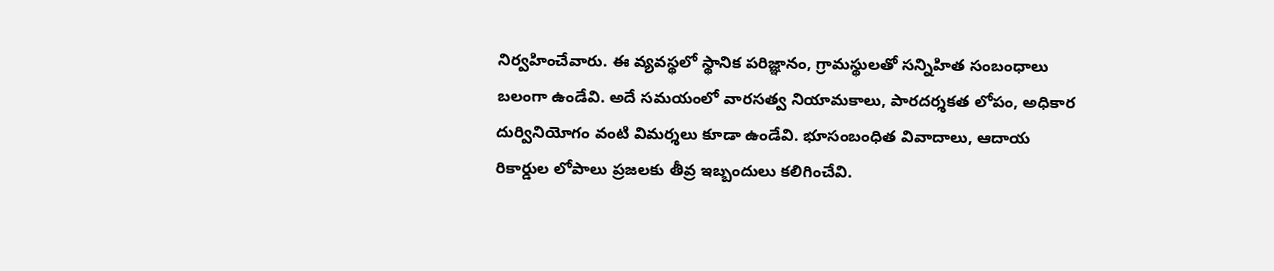నిర్వహించేవారు. ఈ వ్యవస్థలో స్థానిక పరిజ్ఞానం, గ్రామస్థులతో సన్నిహిత సంబంధాలు బలంగా ఉండేవి. అదే సమయంలో వారసత్వ నియామకాలు, పారదర్శకత లోపం, అధికార దుర్వినియోగం వంటి విమర్శలు కూడా ఉండేవి. భూసంబంధిత వివాదాలు, ఆదాయ రికార్డుల లోపాలు ప్రజలకు తీవ్ర ఇబ్బందులు కలిగించేవి.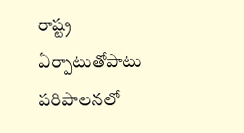రాష్ట్ర ఏర్పాటుతోపాటు పరిపాలనలో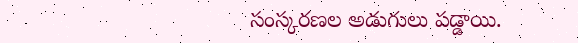సంస్కరణల అడుగులు పడ్డాయి.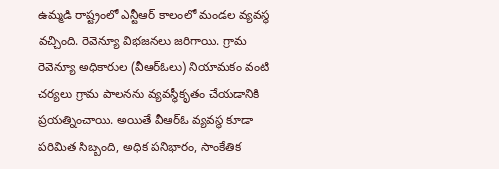ఉమ్మడి రాష్ట్రంలో ఎన్టీఆర్ కాలంలో మండల వ్యవస్థ వచ్చింది. రెవెన్యూ విభజనలు జరిగాయి. గ్రామ రెవెన్యూ అధికారుల (వీఆర్‌ఓలు) నియామకం వంటి చర్యలు గ్రామ పాలనను వ్యవస్థీకృతం చేయడానికి ప్రయత్నించాయి. అయితే వీఆర్‌ఓ వ్యవస్థ కూడా పరిమిత సిబ్బంది, అధిక పనిభారం, సాంకేతిక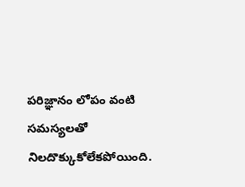పరిజ్ఞానం లోపం వంటి సమస్యలతో నిలదొక్కుకోలేకపోయింది.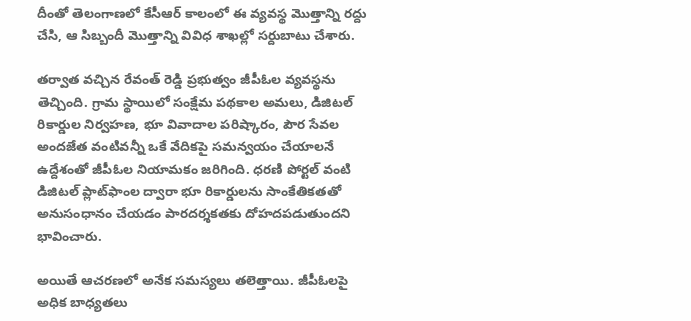దీంతో తెలంగాణలో కేసీఆర్ కాలంలో ఈ వ్యవస్థ మొత్తాన్ని రద్దు చేసి, ఆ సిబ్బందీ మొత్తాన్ని వివిధ శాఖల్లో సర్దుబాటు చేశారు.

తర్వాత వచ్చిన రేవంత్ రెడ్డి ప్రభుత్వం జీపీఓల వ్యవస్థను తెచ్చింది. గ్రామ స్థాయిలో సంక్షేమ పథకాల అమలు, డిజిటల్ రికార్డుల నిర్వహణ, భూ వివాదాల పరిష్కారం, పౌర సేవల అందజేత వంటివన్నీ ఒకే వేదికపై సమన్వయం చేయాలనే ఉద్దేశంతో జీపీఓల నియామకం జరిగింది. ధరణి పోర్టల్ వంటి డిజిటల్ ప్లాట్‌ఫాంల ద్వారా భూ రికార్డులను సాంకేతికతతో అనుసంధానం చేయడం పారదర్శకతకు దోహదపడుతుందని భావించారు.

అయితే ఆచరణలో అనేక సమస్యలు తలెత్తాయి. జీపీఓలపై అధిక బాధ్యతలు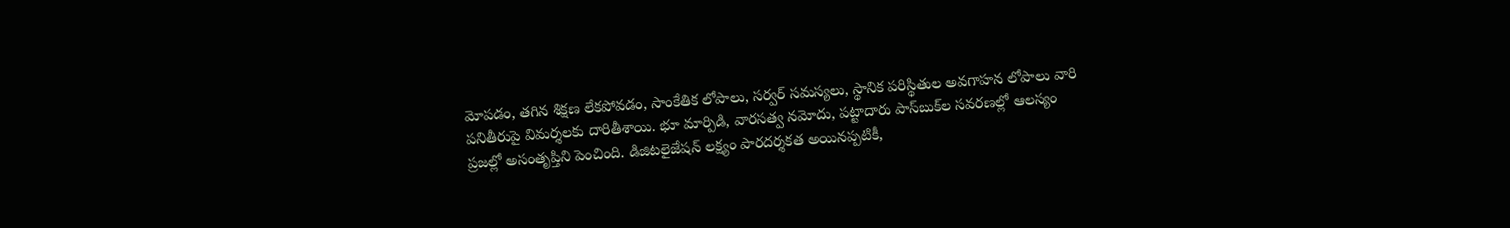మోపడం, తగిన శిక్షణ లేకపోవడం, సాంకేతిక లోపాలు, సర్వర్ సమస్యలు, స్థానిక పరిస్థితుల అవగాహన లోపాలు వారి పనితీరుపై విమర్శలకు దారితీశాయి. భూ మార్పిడి, వారసత్వ నమోదు, పట్టాదారు పాస్‌బుక్‌ల సవరణల్లో ఆలస్యం ప్రజల్లో అసంతృప్తిని పెంచింది. డిజిటలైజేషన్ లక్ష్యం పారదర్శకత అయినప్పటికీ,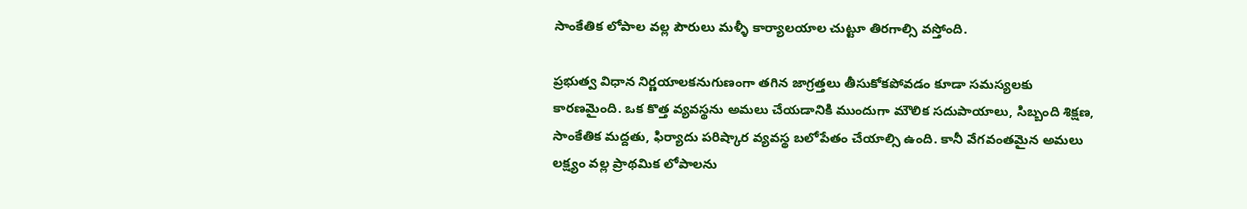సాంకేతిక లోపాల వల్ల పౌరులు మళ్ళీ కార్యాలయాల చుట్టూ తిరగాల్సి వస్తోంది.

ప్రభుత్వ విధాన నిర్ణయాలకనుగుణంగా తగిన జాగ్రత్తలు తీసుకోకపోవడం కూడా సమస్యలకు కారణమైంది. ఒక కొత్త వ్యవస్థను అమలు చేయడానికి ముందుగా మౌలిక సదుపాయాలు, సిబ్బంది శిక్షణ, సాంకేతిక మద్దతు, ఫిర్యాదు పరిష్కార వ్యవస్థ బలోపేతం చేయాల్సి ఉంది. కానీ వేగవంతమైన అమలు లక్ష్యం వల్ల ప్రాథమిక లోపాలను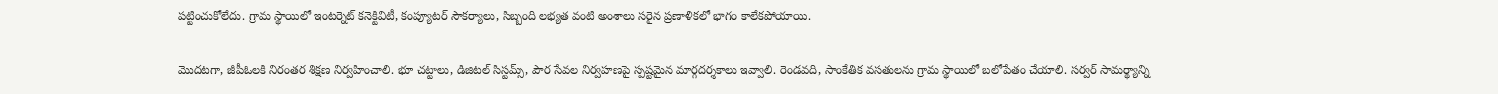పట్టించుకోలేదు. గ్రామ స్థాయిలో ఇంటర్నెట్ కనెక్టివిటీ, కంప్యూటర్ సౌకర్యాలు, సిబ్బంది లభ్యత వంటి అంశాలు సరైన ప్రణాళికలో భాగం కాలేకపోయాయి.

మొదటగా, జీపీఓలకి నిరంతర శిక్షణ నిర్వహించాలి. భూ చట్టాలు, డిజిటల్ సిస్టమ్స్, పౌర సేవల నిర్వహణపై స్పష్టమైన మార్గదర్శకాలు ఇవ్వాలి. రెండవది, సాంకేతిక వసతులను గ్రామ స్థాయిలో బలోపేతం చేయాలి. సర్వర్ సామర్థ్యాన్ని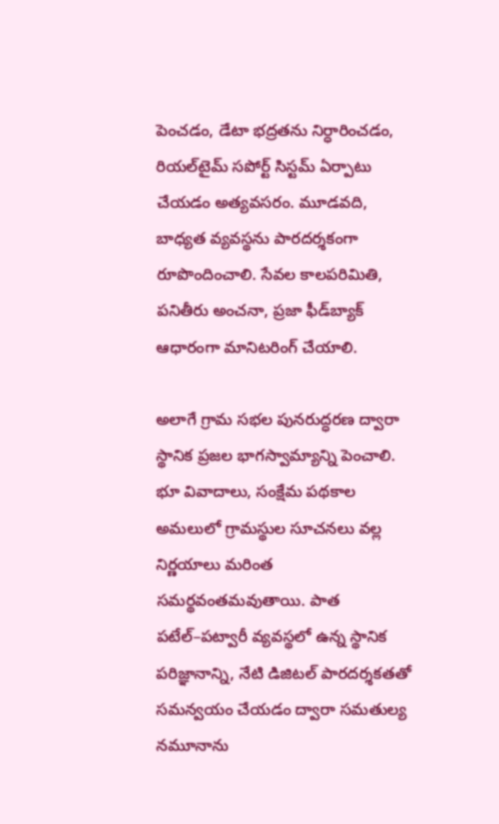పెంచడం, డేటా భద్రతను నిర్ధారించడం, రియల్‌టైమ్ సపోర్ట్ సిస్టమ్ ఏర్పాటు చేయడం అత్యవసరం. మూడవది, బాధ్యత వ్యవస్థను పారదర్శకంగా రూపొందించాలి. సేవల కాలపరిమితి, పనితీరు అంచనా, ప్రజా ఫీడ్‌బ్యాక్ ఆధారంగా మానిటరింగ్ చేయాలి.

అలాగే గ్రామ సభల పునరుద్ధరణ ద్వారా స్థానిక ప్రజల భాగస్వామ్యాన్ని పెంచాలి. భూ వివాదాలు, సంక్షేమ పథకాల అమలులో గ్రామస్థుల సూచనలు వల్ల నిర్ణయాలు మరింత సమర్థవంతమవుతాయి. పాత పటేల్–పట్వారీ వ్యవస్థలో ఉన్న స్థానిక పరిజ్ఞానాన్ని, నేటి డిజిటల్ పారదర్శకతతో సమన్వయం చేయడం ద్వారా సమతుల్య నమూనాను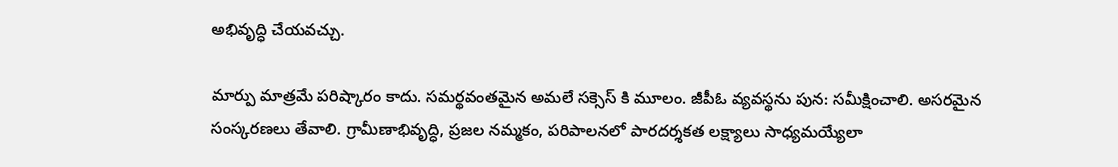అభివృద్ధి చేయవచ్చు.

మార్పు మాత్రమే పరిష్కారం కాదు. సమర్థవంతమైన అమలే సక్సెస్ కి మూలం. జీపీఓ వ్యవస్థను పున: సమీక్షించాలి. అసరమైన సంస్కరణలు తేవాలి. గ్రామీణాభివృద్ధి, ప్రజల నమ్మకం, పరిపాలనలో పారదర్శకత లక్ష్యాలు సాధ్యమయ్యేలా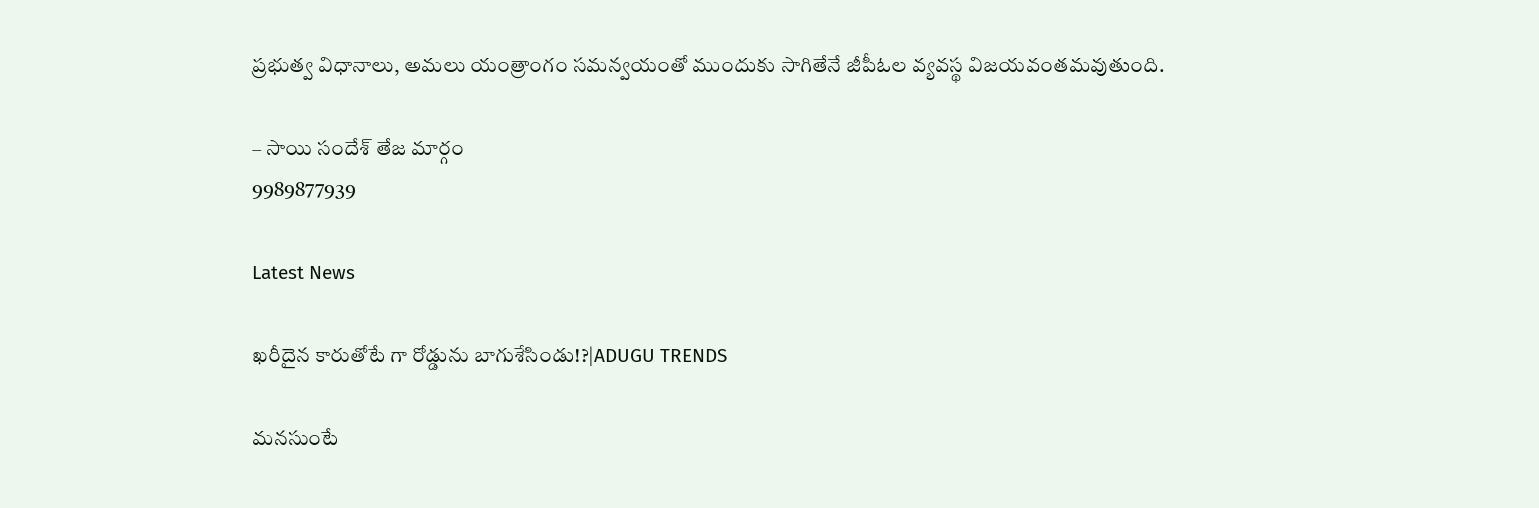ప్రభుత్వ విధానాలు, అమలు యంత్రాంగం సమన్వయంతో ముందుకు సాగితేనే జీపీఓల వ్యవస్థ విజయవంతమవుతుంది.

– సాయి సందేశ్ తేజ మార్గం
9989877939

Latest News

ఖరీదైన కారుతోటే గా రోడ్డును బాగుశేసిండు!?|ADUGU TRENDS

మనసుంటే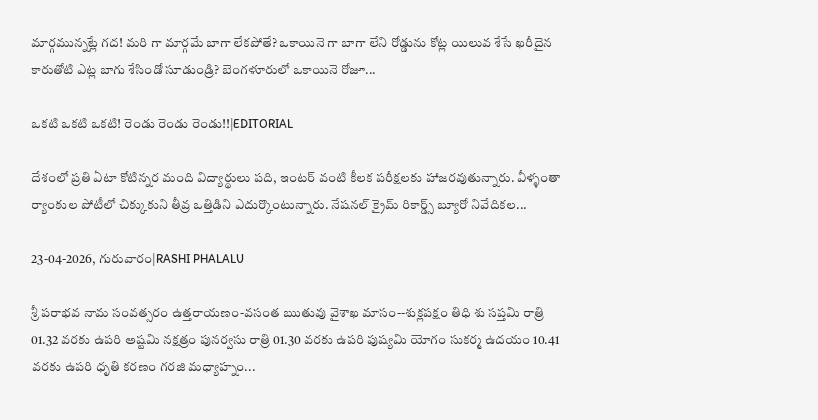మార్గమున్నట్లే గద! మరి గా మార్గమే బాగా లేకపోతే? ఒకాయినె గా బాగా లేని రోడ్డును కోట్ల యిలువ శేసే ఖరీదైన కారుతోటి ఎట్ల బాగు శేసిండో సూడుండ్రి? బెంగళూరులో ఒకాయినె రోజూ...

ఒకటి ఒకటి ఒకటి! రెండు రెండు రెండు!!|EDITORIAL

దేశంలో ప్రతి ఏటా కోటిన్నర మంది విద్యార్థులు పది, ఇంటర్ వంటి కీలక పరీక్షలకు హాజరవుతున్నారు. వీళ్ళంతా ర్యాంకుల పోటీలో చిక్కుకుని తీవ్ర ఒత్తిడిని ఎదుర్కొంటున్నారు. నేషనల్ క్రైమ్ రికార్డ్స్ బ్యూరో నివేదికల...

23-04-2026, గురువారం|RASHI PHALALU

శ్రీ పరాభవ నామ సంవత్సరం ఉత్తరాయణం-వసంత ఋతువు వైశాఖ మాసం--శుక్లపక్షం తిధి శు సప్తమి రాత్రి 01.32 వరకు ఉపరి అష్టమి నక్షత్రం పునర్వసు రాత్రి 01.30 వరకు ఉపరి పుష్యమి యోగం సుకర్మ ఉదయం 10.41 వరకు ఉపరి ధృతి కరణం గరజి మధ్యాహ్నం...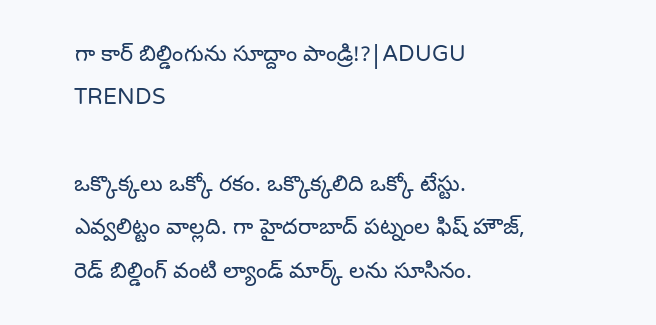గా కార్ బిల్డింగును సూద్దాం పాండ్రి!?|ADUGU TRENDS

ఒక్కొక్కలు ఒక్కో రకం. ఒక్కొక్కలిది ఒక్కో టేస్టు. ఎవ్వలిట్టం వాల్లది. గా హైదరాబాద్ పట్నంల ఫిష్ హౌజ్, రెడ్ బిల్డింగ్ వంటి ల్యాండ్ మార్క్ లను సూసినం.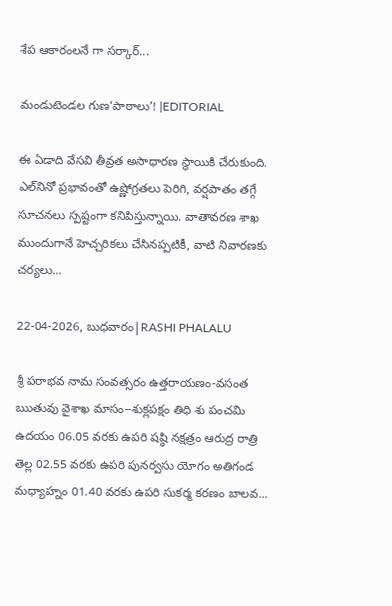శేప ఆకారంలనే గా సర్కార్...

మండుటెండల గుణ‘పాఠాలు’! |EDITORIAL

ఈ ఏడాది వేసవి తీవ్రత అసాధారణ స్థాయికి చేరుకుంది. ఎల్‌నినో ప్రభావంతో ఉష్ణోగ్రతలు పెరిగి, వర్షపాతం తగ్గే సూచనలు స్పష్టంగా కనిపిస్తున్నాయి. వాతావరణ శాఖ ముందుగానే హెచ్చరికలు చేసినప్పటికీ, వాటి నివారణకు చర్యలు...

22-04-2026, బుధవారం|RASHI PHALALU

శ్రీ పరాభవ నామ సంవత్సరం ఉత్తరాయణం-వసంత ఋతువు వైశాఖ మాసం--శుక్లపక్షం తిధి శు పంచమి ఉదయం 06.05 వరకు ఉపరి షష్ఠి నక్షత్రం ఆరుద్ర రాత్రి తెల్ల 02.55 వరకు ఉపరి పునర్వసు యోగం అతిగండ మధ్యాహ్నం 01.40 వరకు ఉపరి సుకర్మ కరణం బాలవ...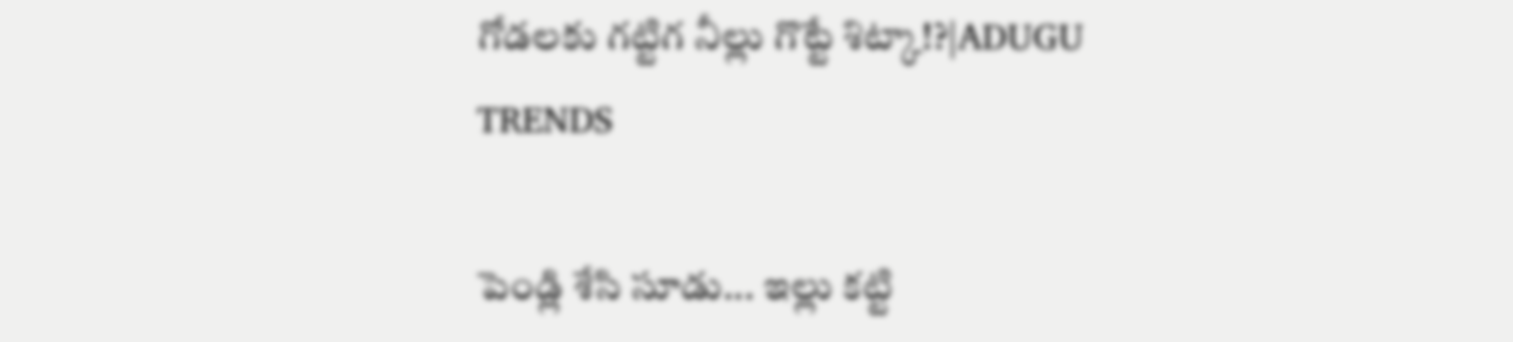గోడలకు గట్టిగ నీల్లు గొట్టే శిట్కా!?|ADUGU TRENDS

పెండ్లి శేసి సూడు... ఇల్లు కట్టి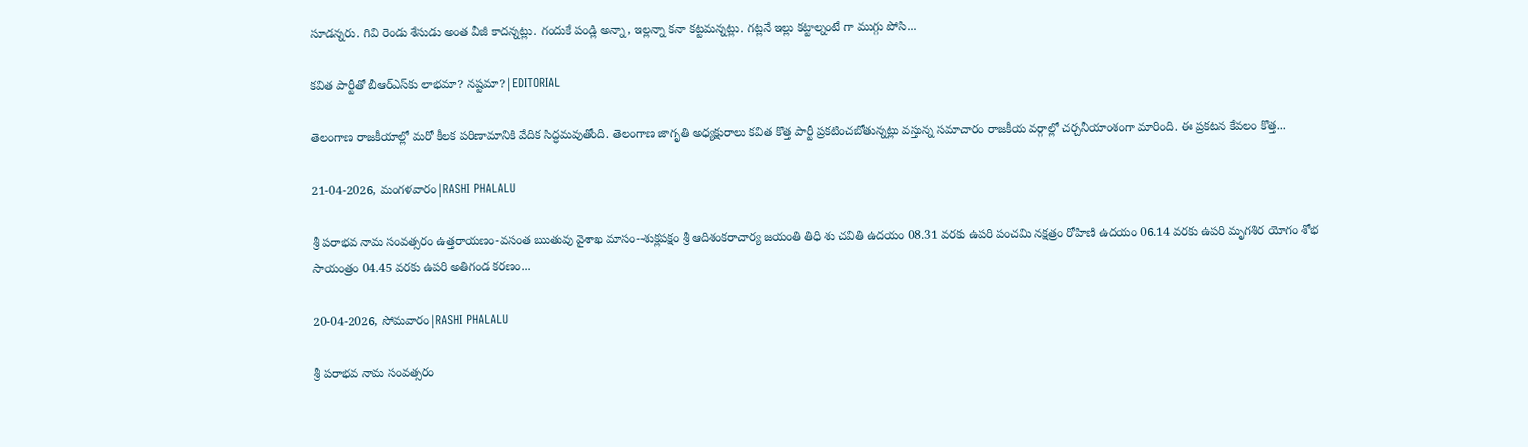సూడన్నరు. గివి రెండు శేసుడు అంత వీజీ కాదన్నట్లు. గందుకే పండ్లి అన్నా, ఇల్లన్నా కనా కట్టమన్నట్లు. గట్లనే ఇల్లు కట్టాల్నంటే గా ముగ్గు పోసి...

కవిత పార్టీతో బీఆర్‌ఎస్‌కు లాభమా? నష్టమా?|EDITORIAL

తెలంగాణ రాజకీయాల్లో మరో కీలక పరిణామానికి వేదిక సిద్ధమవుతోంది. తెలంగాణ జాగృతి అధ్యక్షురాలు కవిత కొత్త పార్టీ ప్రకటించబోతున్నట్లు వస్తున్న సమాచారం రాజకీయ వర్గాల్లో చర్చనీయాంశంగా మారింది. ఈ ప్రకటన కేవలం కొత్త...

21-04-2026, మంగళవారం|RASHI PHALALU

శ్రీ పరాభవ నామ సంవత్సరం ఉత్తరాయణం-వసంత ఋతువు వైశాఖ మాసం--శుక్లపక్షం శ్రీ ఆదిశంకరాచార్య జయంతి తిధి శు చవితి ఉదయం 08.31 వరకు ఉపరి పంచమి నక్షత్రం రోహిణి ఉదయం 06.14 వరకు ఉపరి మృగశిర యోగం శోభ సాయంత్రం 04.45 వరకు ఉపరి అతిగండ కరణం...

20-04-2026, సోమవారం|RASHI PHALALU

శ్రీ పరాభవ నామ సంవత్సరం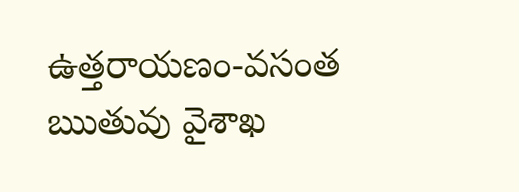ఉత్తరాయణం-వసంత ఋతువు వైశాఖ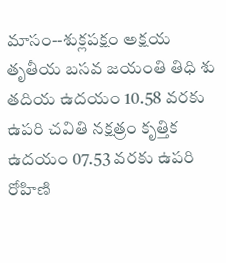మాసం--శుక్లపక్షం అక్షయ తృతీయ బసవ జయంతి తిధి శు తదియ ఉదయం 10.58 వరకు ఉపరి చవితి నక్షత్రం కృత్తిక ఉదయం 07.53 వరకు ఉపరి రోహిణి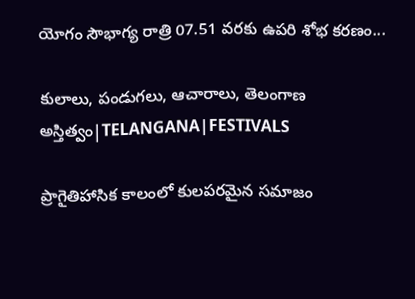యోగం సౌభాగ్య రాత్రి 07.51 వరకు ఉపరి శోభ కరణం...

కులాలు, పండుగలు, ఆచారాలు, తెలంగాణ అస్తిత్వం|TELANGANA|FESTIVALS

ప్రాగైతిహాసిక కాలంలో కులపరమైన సమాజం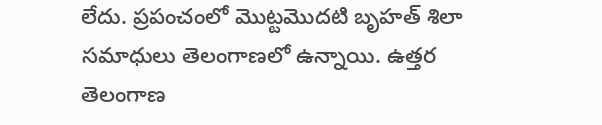లేదు. ప్రపంచంలో మొట్టమొదటి బృహత్ శిలా సమాధులు తెలంగాణలో ఉన్నాయి. ఉత్తర తెలంగాణ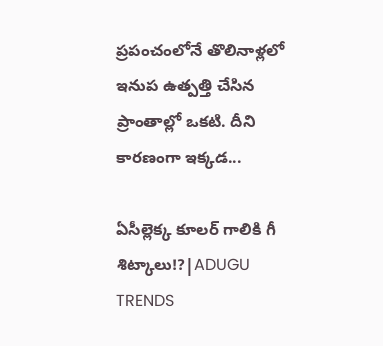ప్రపంచంలోనే తొలినాళ్లలో ఇనుప ఉత్పత్తి చేసిన ప్రాంతాల్లో ఒకటి. దీని కారణంగా ఇక్కడ...

ఏసీల్లెక్క కూలర్ గాలికి గీ శిట్కాలు!?|ADUGU TRENDS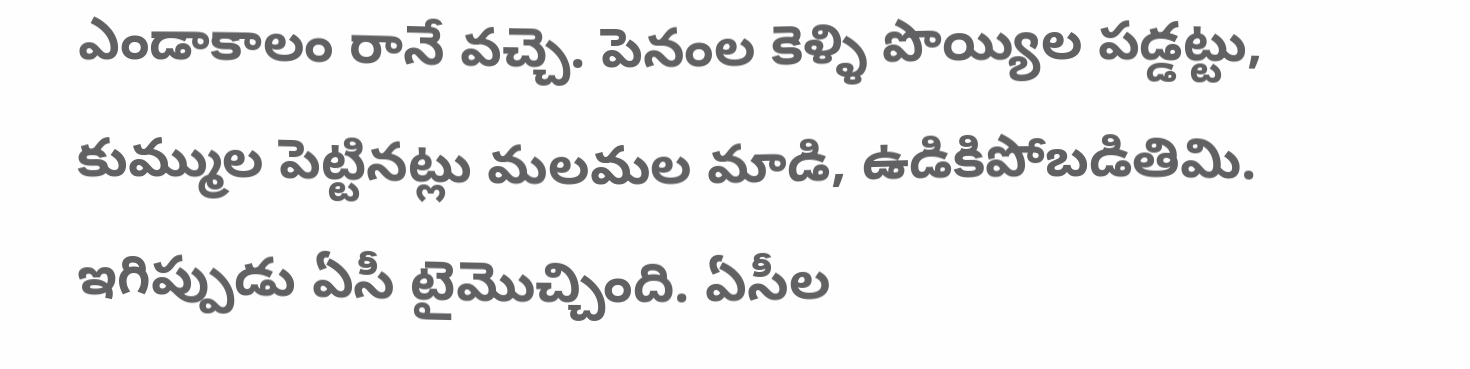ఎండాకాలం రానే వచ్చె. పెనంల కెళ్ళి పొయ్యిల పడ్డట్టు, కుమ్ముల పెట్టినట్లు మలమల మాడి, ఉడికిపోబడితిమి. ఇగిప్పుడు ఏసీ టైమొచ్చింది. ఏసీల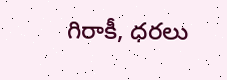గిరాకీ, ధరలు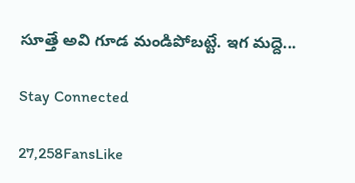సూత్తే అవి గూడ మండిపోబట్టే. ఇగ మద్దె...

Stay Connected

27,258FansLike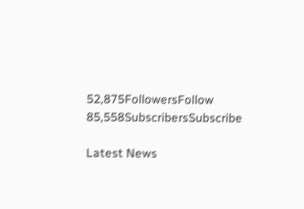52,875FollowersFollow
85,558SubscribersSubscribe

Latest News